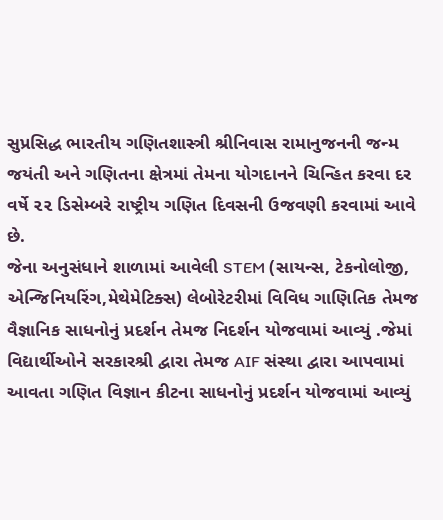સુપ્રસિદ્ધ ભારતીય ગણિતશાસ્ત્રી શ્રીનિવાસ રામાનુજનની જન્મ જયંતી અને ગણિતના ક્ષેત્રમાં તેમના યોગદાનને ચિન્હિત કરવા દર વર્ષે ૨૨ ડિસેમ્બરે રાષ્ટ્રીય ગણિત દિવસની ઉજવણી કરવામાં આવે છે.
જેના અનુસંધાને શાળામાં આવેલી STEM (સાયન્સ, ટેકનોલોજી, એન્જિનિયરિંગ,મેથેમેટિક્સ) લેબોરેટરીમાં વિવિધ ગાણિતિક તેમજ વૈજ્ઞાનિક સાધનોનું પ્રદર્શન તેમજ નિદર્શન યોજવામાં આવ્યું .જેમાં વિદ્યાર્થીઓને સરકારશ્રી દ્વારા તેમજ AIF સંસ્થા દ્વારા આપવામાં આવતા ગણિત વિજ્ઞાન કીટના સાધનોનું પ્રદર્શન યોજવામાં આવ્યું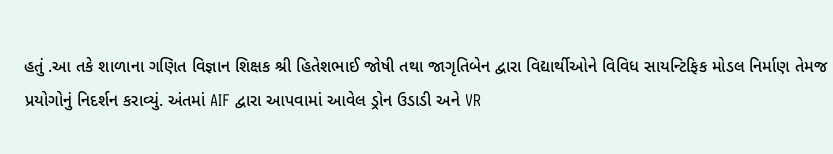હતું .આ તકે શાળાના ગણિત વિજ્ઞાન શિક્ષક શ્રી હિતેશભાઈ જોષી તથા જાગૃતિબેન દ્વારા વિદ્યાર્થીઓને વિવિધ સાયન્ટિફિક મોડલ નિર્માણ તેમજ પ્રયોગોનું નિદર્શન કરાવ્યું. અંતમાં AIF દ્વારા આપવામાં આવેલ ડ્રોન ઉડાડી અને VR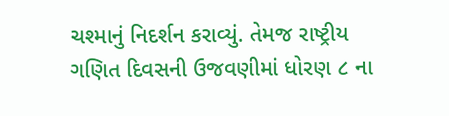ચશ્માનું નિદર્શન કરાવ્યું. તેમજ રાષ્ટ્રીય ગણિત દિવસની ઉજવણીમાં ધોરણ ૮ ના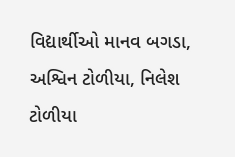વિદ્યાર્થીઓ માનવ બગડા, અશ્વિન ટોળીયા, નિલેશ ટોળીયા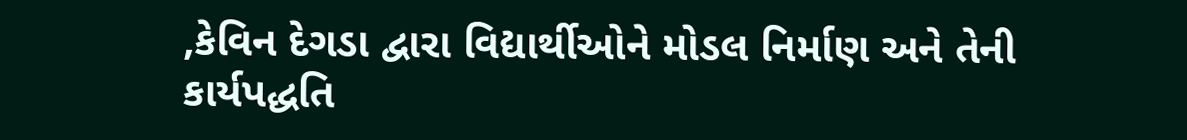,કેવિન દેગડા દ્વારા વિદ્યાર્થીઓને મોડલ નિર્માણ અને તેની કાર્યપદ્ધતિ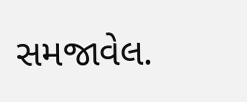સમજાવેલ.